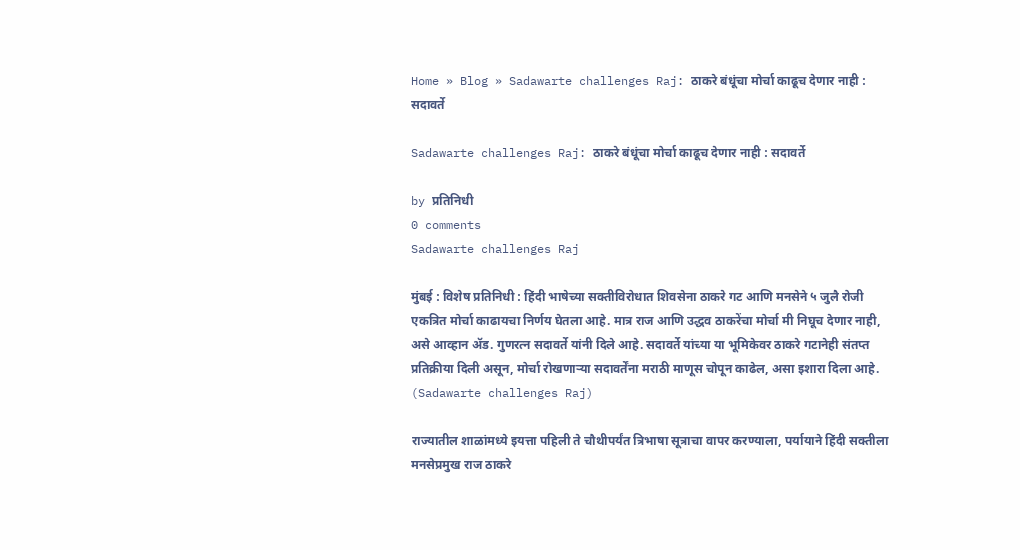Home » Blog » Sadawarte challenges Raj: ठाकरे बंधूंचा मोर्चा काढूच देणार नाही : सदावर्ते

Sadawarte challenges Raj: ठाकरे बंधूंचा मोर्चा काढूच देणार नाही : सदावर्ते

by प्रतिनिधी
0 comments
Sadawarte challenges Raj

मुंबई : विशेष प्रतिनिधी : हिंदी भाषेच्या सक्तीविरोधात शिवसेना ठाकरे गट आणि मनसेने ५ जुलै रोजी एकत्रित मोर्चा काढायचा निर्णय घेतला आहे. मात्र राज आणि उद्धव ठाकरेंचा मोर्चा मी निघूच देणार नाही, असे आव्हान ॲड. गुणरत्न सदावर्ते यांनी दिले आहे. सदावर्ते यांच्या या भूमिकेवर ठाकरे गटानेही संतप्त प्रतिक्रीया दिली असून, मोर्चा रोखणाऱ्या सदावर्तेंना मराठी माणूस चोपून काढेल, असा इशारा दिला आहे. (Sadawarte challenges Raj)

राज्यातील शाळांमध्ये इयत्ता पहिली ते चौथीपर्यंत त्रिभाषा सूत्राचा वापर करण्याला, पर्यायाने हिंदी सक्तीला मनसेप्रमुख राज ठाकरे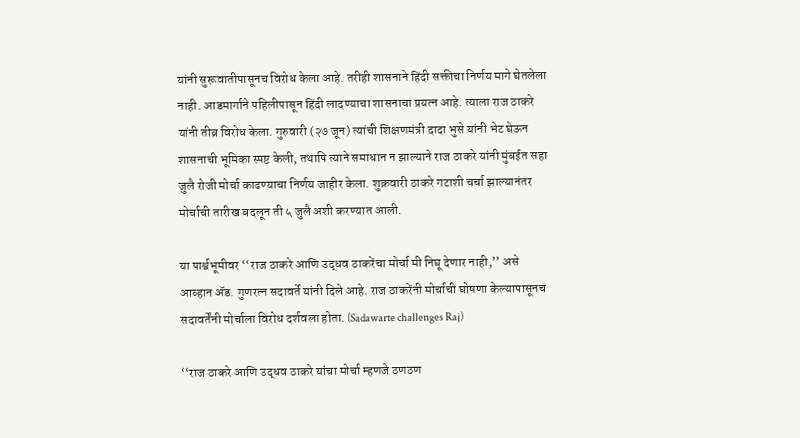यांनी सुरूवातीपासूनच विरोध केला आहे. तरीही शासनाने हिंदी सक्तीचा निर्णय मागे घेतलेला नाही. आडमार्गाने पहिलीपासून हिंदी लादण्याचा शासनाचा प्रयत्न आहे. त्याला राज ठाकरे यांनी तीव्र विरोध केला. गुरुवारी (२७ जून) त्यांची शिक्षणमंत्री दादा भुसे यांनी भेट घेऊन शासनाची भूमिका स्पष्ट केली, तथापि त्याने समाधान न झाल्याने राज ठाकरे यांनी मुंबईत सहा जुलै रोजी मोर्चा काढण्याचा निर्णय जाहीर केला. शुक्रवारी ठाकरे गटाशी चर्चा झाल्यानंतर मोर्चाची तारीख बदलून ती ५ जुलै अशी करण्यात आली.

या पार्श्वभूमीवर ‘‘राज ठाकरे आणि उद्धव ठाकरेंचा मोर्चा मी निघू देणार नाही,’’ असे आव्हान अ‍ॅड. गुणरत्न सदावर्ते यांनी दिले आहे. राज ठाकरेंनी मोर्चाची घोषणा केल्यापासूनच सदावर्तेंनी मोर्चाला विरोध दर्शवला होता. (Sadawarte challenges Raj)

‘‘राज ठाकरे आणि उद्धव ठाकरे यांचा मोर्चा म्हणजे ठणठण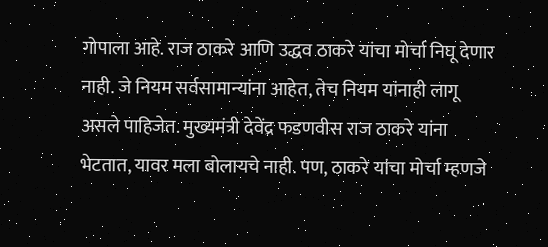गोपाला आहे. राज ठाकरे आणि उद्धव ठाकरे यांचा मोर्चा निघू देणार नाही. जे नियम सर्वसामान्यांना आहेत, तेच नियम यांनाही लागू असले पाहिजेत. मुख्यमंत्री देवेंद्र फडणवीस राज ठाकरे यांना भेटतात, यावर मला बोलायचे नाही. पण, ठाकरे यांचा मोर्चा म्हणजे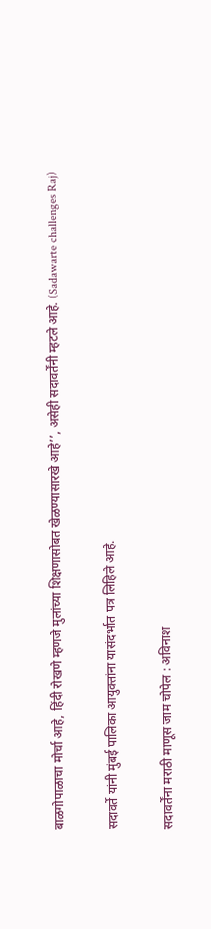बाळगोपाळाचा मोर्चा आहे, हिंदी रोखणे म्हणजे मुलांच्या शिक्षणासोबत खेळण्यासारखे आहे’’, असेही सदावर्तेंनी म्हटले आहे. (Sadawarte challenges Raj)

सदावर्ते यांनी मुंबई पालिका आयुक्तांना यासंदर्भात पत्र लिहिले आहे.

सदावर्तेंना मराठी माणूस जाम चोपेल : अविनाश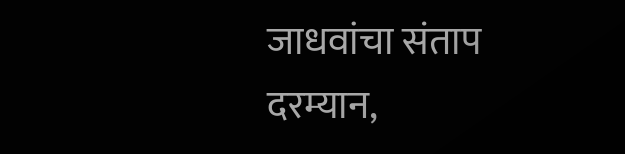जाधवांचा संताप
दरम्यान,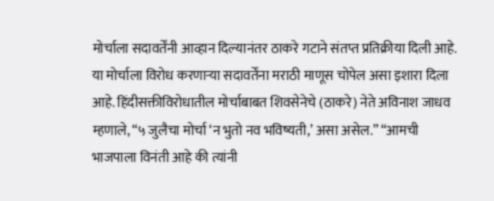मोर्चाला सदावर्तेंनी आव्हान दिल्यानंतर ठाकरे गटाने संतप्त प्रतिक्रीया दिली आहे. या मोर्चाला विरोध करणाऱ्या सदावर्तेंना मराठी माणूस चोपेल असा इशारा दिला आहे. हिंदीसक्तीविरोधातील मोर्चाबाबत शिवसेनेचे (ठाकरे) नेते अविनाश जाधव म्हणाले, “५ जुलैचा मोर्चा ‘न भुतो नव भविष्यती,’ असा असेल.” “आमची भाजपाला विनंती आहे की त्यांनी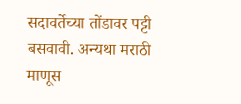सदावर्तेच्या तोंडावर पट्टी बसवावी. अन्यथा मराठी माणूस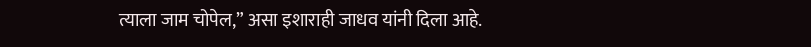त्याला जाम चोपेल,” असा इशाराही जाधव यांनी दिला आहे.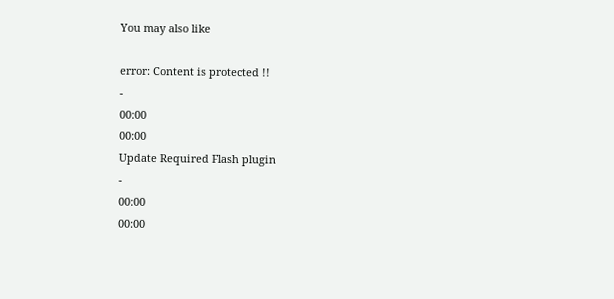You may also like

error: Content is protected !!
-
00:00
00:00
Update Required Flash plugin
-
00:00
00:00